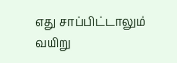எது சாப்பிட்டாலும் வயிறு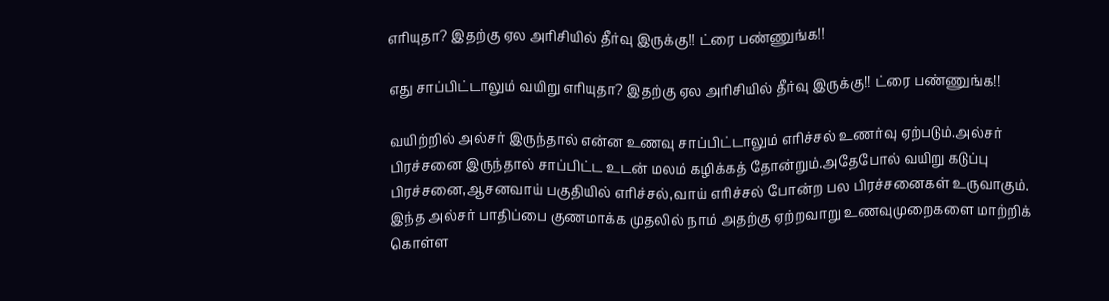எரியுதா? இதற்கு ஏல அரிசியில் தீர்வு இருக்கு!! ட்ரை பண்ணுங்க!!

எது சாப்பிட்டாலும் வயிறு எரியுதா? இதற்கு ஏல அரிசியில் தீர்வு இருக்கு!! ட்ரை பண்ணுங்க!!

வயிற்றில் அல்சர் இருந்தால் என்ன உணவு சாப்பிட்டாலும் எரிச்சல் உணர்வு ஏற்படும்.அல்சர் பிரச்சனை இருந்தால் சாப்பிட்ட உடன் மலம் கழிக்கத் தோன்றும்.அதேபோல் வயிறு கடுப்பு பிரச்சனை,ஆசனவாய் பகுதியில் எரிச்சல்,வாய் எரிச்சல் போன்ற பல பிரச்சனைகள் உருவாகும். இந்த அல்சர் பாதிப்பை குணமாக்க முதலில் நாம் அதற்கு ஏற்றவாறு உணவுமுறைகளை மாற்றிக் கொள்ள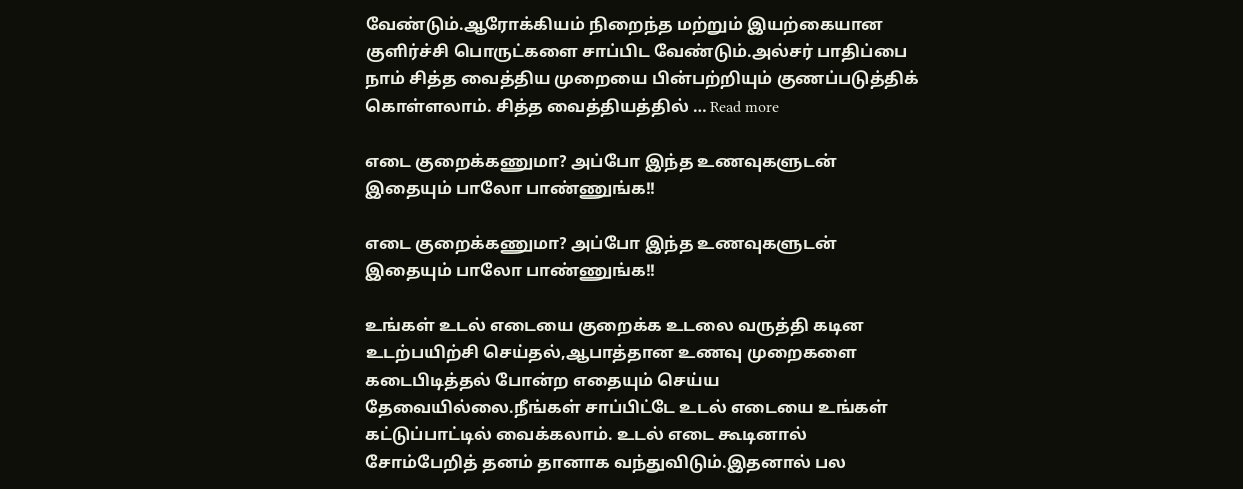வேண்டும்.ஆரோக்கியம் நிறைந்த மற்றும் இயற்கையான குளிர்ச்சி பொருட்களை சாப்பிட வேண்டும்.அல்சர் பாதிப்பை நாம் சித்த வைத்திய முறையை பின்பற்றியும் குணப்படுத்திக் கொள்ளலாம். சித்த வைத்தியத்தில் … Read more

எடை குறைக்கணுமா? அப்போ இந்த உணவுகளுடன் இதையும் பாலோ பாண்ணுங்க!!

எடை குறைக்கணுமா? அப்போ இந்த உணவுகளுடன் இதையும் பாலோ பாண்ணுங்க!!

உங்கள் உடல் எடையை குறைக்க உடலை வருத்தி கடின உடற்பயிற்சி செய்தல்,ஆபாத்தான உணவு முறைகளை கடைபிடித்தல் போன்ற எதையும் செய்ய தேவையில்லை.நீங்கள் சாப்பிட்டே உடல் எடையை உங்கள் கட்டுப்பாட்டில் வைக்கலாம். உடல் எடை கூடினால் சோம்பேறித் தனம் தானாக வந்துவிடும்.இதனால் பல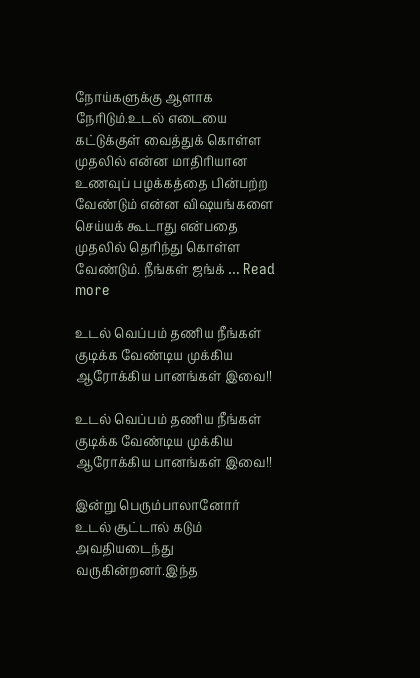நோய்களுக்கு ஆளாக நேரிடும்.உடல் எடையை கட்டுக்குள் வைத்துக் கொள்ள முதலில் என்ன மாதிரியான உணவுப் பழக்கத்தை பின்பற்ற வேண்டும் என்ன விஷயங்களை செய்யக் கூடாது என்பதை முதலில் தெரிந்து கொள்ள வேண்டும். நீங்கள் ஜங்க் … Read more

உடல் வெப்பம் தணிய நீங்கள் குடிக்க வேண்டிய முக்கிய ஆரோக்கிய பானங்கள் இவை!!

உடல் வெப்பம் தணிய நீங்கள் குடிக்க வேண்டிய முக்கிய ஆரோக்கிய பானங்கள் இவை!!

இன்று பெரும்பாலானோர் உடல் சூட்டால் கடும் அவதியடைந்து வருகின்றனர்.இந்த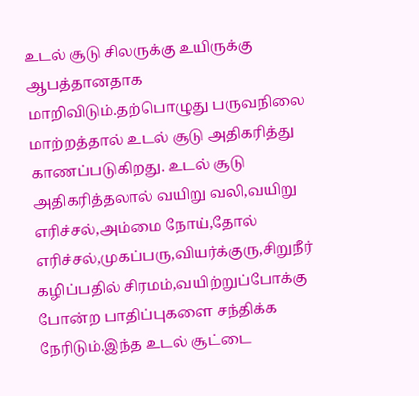உடல் சூடு சிலருக்கு உயிருக்கு ஆபத்தானதாக மாறிவிடும்.தற்பொழுது பருவநிலை மாற்றத்தால் உடல் சூடு அதிகரித்து காணப்படுகிறது. உடல் சூடு அதிகரித்தலால் வயிறு வலி,வயிறு எரிச்சல்,அம்மை நோய்,தோல் எரிச்சல்,முகப்பரு,வியர்க்குரு,சிறுநீர் கழிப்பதில் சிரமம்,வயிற்றுப்போக்கு போன்ற பாதிப்புகளை சந்திக்க நேரிடும்.இந்த உடல் சூட்டை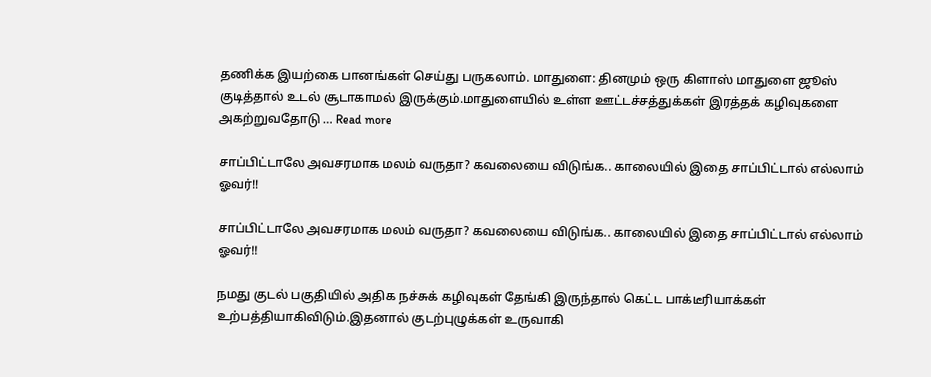தணிக்க இயற்கை பானங்கள் செய்து பருகலாம். மாதுளை: தினமும் ஒரு கிளாஸ் மாதுளை ஜூஸ் குடித்தால் உடல் சூடாகாமல் இருக்கும்.மாதுளையில் உள்ள ஊட்டச்சத்துக்கள் இரத்தக் கழிவுகளை அகற்றுவதோடு … Read more

சாப்பிட்டாலே அவசரமாக மலம் வருதா? கவலையை விடுங்க.. காலையில் இதை சாப்பிட்டால் எல்லாம் ஓவர்!!

சாப்பிட்டாலே அவசரமாக மலம் வருதா? கவலையை விடுங்க.. காலையில் இதை சாப்பிட்டால் எல்லாம் ஓவர்!!

நமது குடல் பகுதியில் அதிக நச்சுக் கழிவுகள் தேங்கி இருந்தால் கெட்ட பாக்டீரியாக்கள் உற்பத்தியாகிவிடும்.இதனால் குடற்புழுக்கள் உருவாகி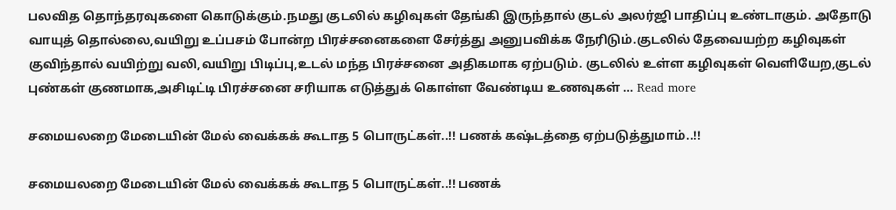பலவித தொந்தரவுகளை கொடுக்கும்.நமது குடலில் கழிவுகள் தேங்கி இருந்தால் குடல் அலர்ஜி பாதிப்பு உண்டாகும். அதோடு வாயுத் தொல்லை,வயிறு உப்பசம் போன்ற பிரச்சனைகளை சேர்த்து அனுபவிக்க நேரிடும்.குடலில் தேவையற்ற கழிவுகள் குவிந்தால் வயிற்று வலி,வயிறு பிடிப்பு,உடல் மந்த பிரச்சனை அதிகமாக ஏற்படும். குடலில் உள்ள கழிவுகள் வெளியேற,குடல் புண்கள் குணமாக,அசிடிட்டி பிரச்சனை சரியாக எடுத்துக் கொள்ள வேண்டிய உணவுகள் … Read more

சமையலறை மேடையின் மேல் வைக்கக் கூடாத 5 பொருட்கள்..!! பணக் கஷ்டத்தை ஏற்படுத்துமாம்..!!

சமையலறை மேடையின் மேல் வைக்கக் கூடாத 5 பொருட்கள்..!! பணக்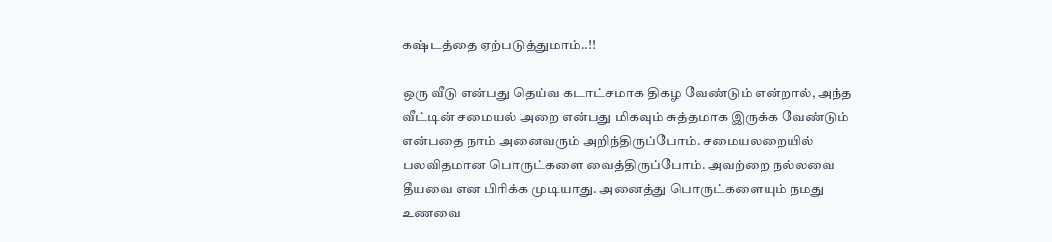கஷ்டத்தை ஏற்படுத்துமாம்..!!

ஒரு வீடு என்பது தெய்வ கடாட்சமாக திகழ வேண்டும் என்றால், அந்த வீட்டின் சமையல் அறை என்பது மிகவும் சுத்தமாக இருக்க வேண்டும் என்பதை நாம் அனைவரும் அறிந்திருப்போம். சமையலறையில் பலவிதமான பொருட்களை வைத்திருப்போம். அவற்றை நல்லவை தீயவை என பிரிக்க முடியாது. அனைத்து பொருட்களையும் நமது உணவை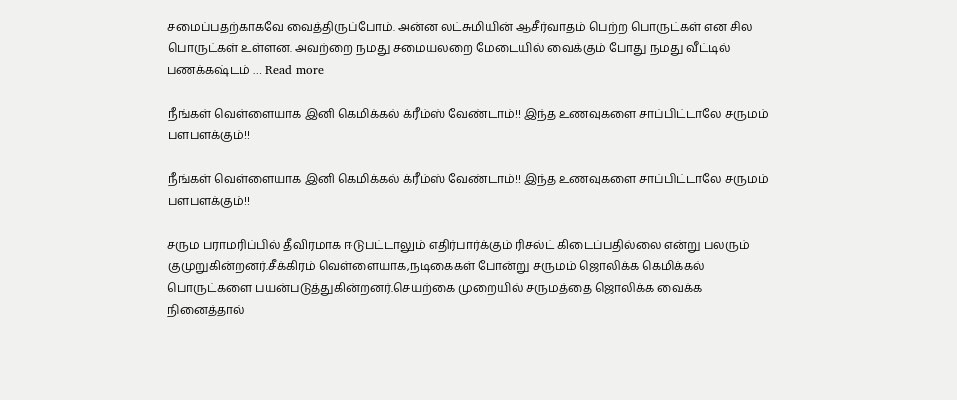சமைப்பதற்காகவே வைத்திருப்போம். அன்ன லட்சுமியின் ஆசீர்வாதம் பெற்ற பொருட்கள் என சில பொருட்கள் உள்ளன. அவற்றை நமது சமையலறை மேடையில் வைக்கும் போது நமது வீட்டில் பணக்கஷ்டம் … Read more

நீங்கள் வெள்ளையாக இனி கெமிக்கல் க்ரீம்ஸ் வேண்டாம்!! இந்த உணவுகளை சாப்பிட்டாலே சருமம் பளபளக்கும்!!

நீங்கள் வெள்ளையாக இனி கெமிக்கல் க்ரீம்ஸ் வேண்டாம்!! இந்த உணவுகளை சாப்பிட்டாலே சருமம் பளபளக்கும்!!

சரும பராமரிப்பில் தீவிரமாக ஈடுபட்டாலும் எதிர்பார்க்கும் ரிசல்ட் கிடைப்பதில்லை என்று பலரும் குமுறுகின்றனர்.சீக்கிரம் வெள்ளையாக,நடிகைகள் போன்று சருமம் ஜொலிக்க கெமிக்கல் பொருட்களை பயன்படுத்துகின்றனர்.செயற்கை முறையில் சருமத்தை ஜொலிக்க வைக்க நினைத்தால்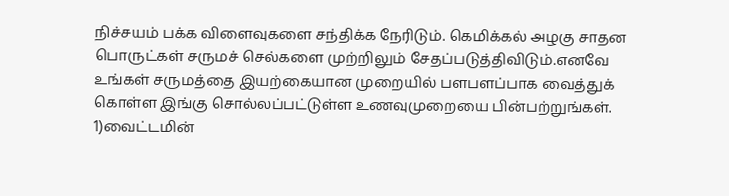நிச்சயம் பக்க விளைவுகளை சந்திக்க நேரிடும். கெமிக்கல் அழகு சாதன பொருட்கள் சருமச் செல்களை முற்றிலும் சேதப்படுத்திவிடும்.எனவே உங்கள் சருமத்தை இயற்கையான முறையில் பளபளப்பாக வைத்துக் கொள்ள இங்கு சொல்லப்பட்டுள்ள உணவுமுறையை பின்பற்றுங்கள். 1)வைட்டமின்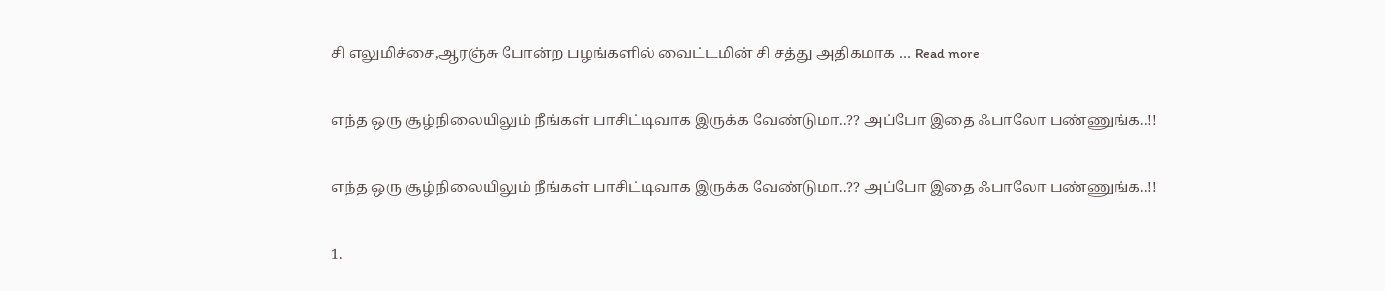சி எலுமிச்சை,ஆரஞ்சு போன்ற பழங்களில் வைட்டமின் சி சத்து அதிகமாக … Read more

எந்த ஒரு சூழ்நிலையிலும் நீங்கள் பாசிட்டிவாக இருக்க வேண்டுமா..?? அப்போ இதை ஃபாலோ பண்ணுங்க..!!

எந்த ஒரு சூழ்நிலையிலும் நீங்கள் பாசிட்டிவாக இருக்க வேண்டுமா..?? அப்போ இதை ஃபாலோ பண்ணுங்க..!!

1.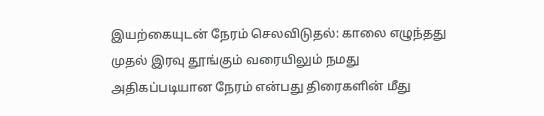இயற்கையுடன் நேரம் செலவிடுதல்: காலை எழுந்தது முதல் இரவு தூங்கும் வரையிலும் நமது அதிகப்படியான நேரம் என்பது திரைகளின் மீது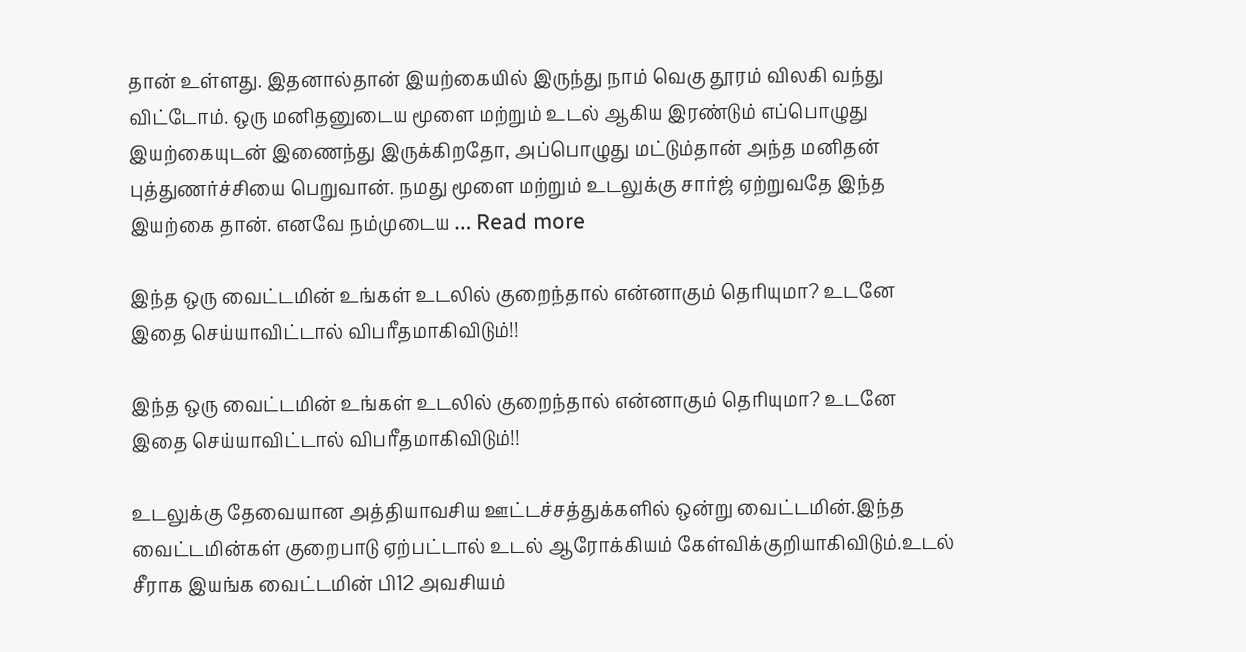தான் உள்ளது. இதனால்தான் இயற்கையில் இருந்து நாம் வெகு தூரம் விலகி வந்து விட்டோம். ஒரு மனிதனுடைய மூளை மற்றும் உடல் ஆகிய இரண்டும் எப்பொழுது இயற்கையுடன் இணைந்து இருக்கிறதோ, அப்பொழுது மட்டும்தான் அந்த மனிதன் புத்துணர்ச்சியை பெறுவான். நமது மூளை மற்றும் உடலுக்கு சார்ஜ் ஏற்றுவதே இந்த இயற்கை தான். எனவே நம்முடைய … Read more

இந்த ஒரு வைட்டமின் உங்கள் உடலில் குறைந்தால் என்னாகும் தெரியுமா? உடனே இதை செய்யாவிட்டால் விபரீதமாகிவிடும்!!

இந்த ஒரு வைட்டமின் உங்கள் உடலில் குறைந்தால் என்னாகும் தெரியுமா? உடனே இதை செய்யாவிட்டால் விபரீதமாகிவிடும்!!

உடலுக்கு தேவையான அத்தியாவசிய ஊட்டச்சத்துக்களில் ஒன்று வைட்டமின்.இந்த வைட்டமின்கள் குறைபாடு ஏற்பட்டால் உடல் ஆரோக்கியம் கேள்விக்குறியாகிவிடும்.உடல் சீராக இயங்க வைட்டமின் பி12 அவசியம்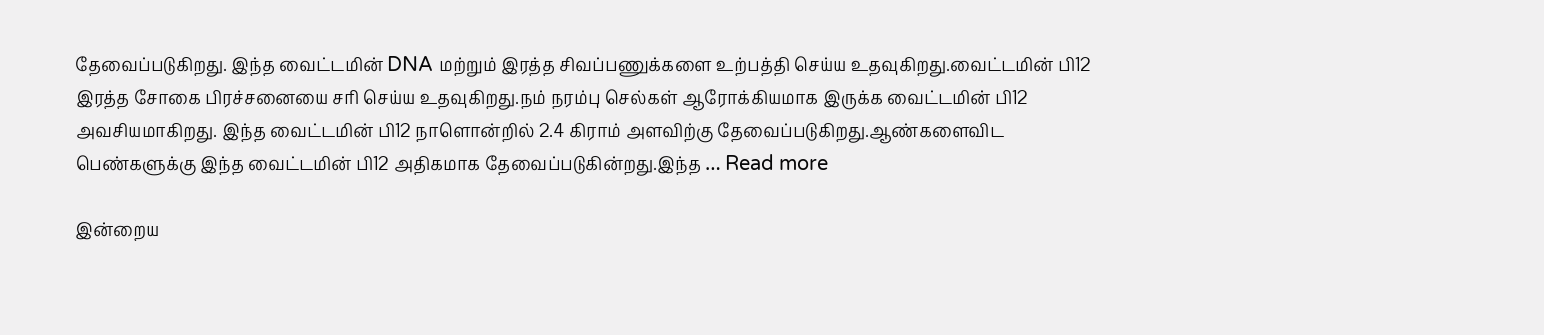தேவைப்படுகிறது. இந்த வைட்டமின் DNA மற்றும் இரத்த சிவப்பணுக்களை உற்பத்தி செய்ய உதவுகிறது.வைட்டமின் பி12 இரத்த சோகை பிரச்சனையை சரி செய்ய உதவுகிறது.நம் நரம்பு செல்கள் ஆரோக்கியமாக இருக்க வைட்டமின் பி12 அவசியமாகிறது. இந்த வைட்டமின் பி12 நாளொன்றில் 2.4 கிராம் அளவிற்கு தேவைப்படுகிறது.ஆண்களைவிட பெண்களுக்கு இந்த வைட்டமின் பி12 அதிகமாக தேவைப்படுகின்றது.இந்த … Read more

இன்றைய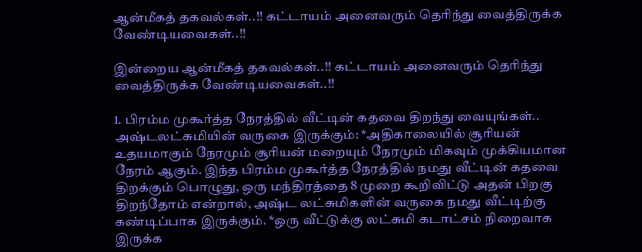ஆன்மீகத் தகவல்கள்..!! கட்டாயம் அனைவரும் தெரிந்து வைத்திருக்க வேண்டியவைகள்..!!

இன்றைய ஆன்மீகத் தகவல்கள்..!! கட்டாயம் அனைவரும் தெரிந்து வைத்திருக்க வேண்டியவைகள்..!!

1. பிரம்ம முகூர்த்த நேரத்தில் வீட்டின் கதவை திறந்து வையுங்கள்.. அஷ்டலட்சுமியின் வருகை இருக்கும்: *அதிகாலையில் சூரியன் உதயமாகும் நேரமும் சூரியன் மறையும் நேரமும் மிகவும் முக்கியமான நேரம் ஆகும். இந்த பிரம்ம முகூர்த்த நேரத்தில் நமது வீட்டின் கதவை திறக்கும் பொழுது, ஒரு மந்திரத்தை 8 முறை கூறிவிட்டு அதன் பிறகு திறந்தோம் என்றால், அஷ்ட லட்சுமிகளின் வருகை நமது வீட்டிற்கு கண்டிப்பாக இருக்கும். *ஒரு வீட்டுக்கு லட்சுமி கடாட்சம் நிறைவாக இருக்க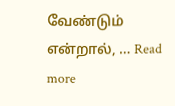வேண்டும் என்றால், … Read more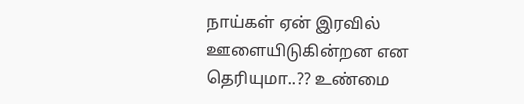நாய்கள் ஏன் இரவில் ஊளையிடுகின்றன என தெரியுமா..?? உண்மை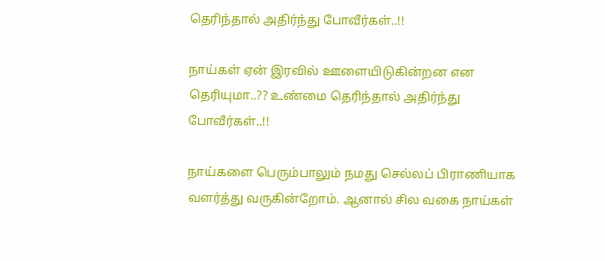தெரிந்தால் அதிர்ந்து போவீர்கள்..!!

நாய்கள் ஏன் இரவில் ஊளையிடுகின்றன என தெரியுமா..?? உண்மை தெரிந்தால் அதிர்ந்து போவீர்கள்..!!

நாய்களை பெரும்பாலும் நமது செல்லப் பிராணியாக வளர்த்து வருகின்றோம். ஆனால் சில வகை நாய்கள்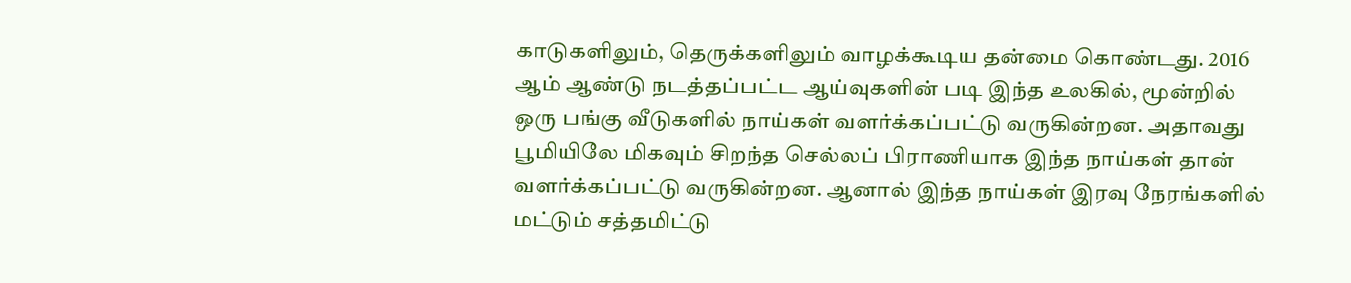காடுகளிலும், தெருக்களிலும் வாழக்கூடிய தன்மை கொண்டது. 2016 ஆம் ஆண்டு நடத்தப்பட்ட ஆய்வுகளின் படி இந்த உலகில், மூன்றில் ஒரு பங்கு வீடுகளில் நாய்கள் வளர்க்கப்பட்டு வருகின்றன. அதாவது பூமியிலே மிகவும் சிறந்த செல்லப் பிராணியாக இந்த நாய்கள் தான் வளர்க்கப்பட்டு வருகின்றன. ஆனால் இந்த நாய்கள் இரவு நேரங்களில் மட்டும் சத்தமிட்டு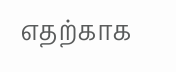எதற்காக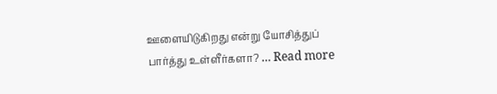ஊளையிடுகிறது என்று யோசித்துப் பார்த்து உள்ளீர்களா? … Read more